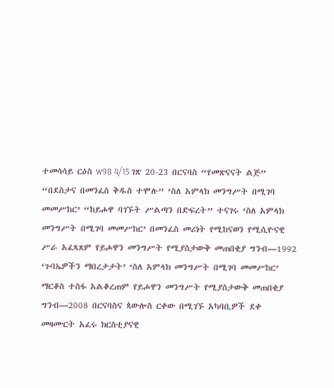ተመሳሳይ ርዕስ w98 4/15 ገጽ 20-23 በርናባስ “የመጽናናት ልጅ” “በደስታና በመንፈስ ቅዱስ ተሞሉ” ‘ስለ አምላክ መንግሥት በሚገባ መመሥከር’ “ከይሖዋ ባገኙት ሥልጣን በድፍረት” ተናገሩ ‘ስለ አምላክ መንግሥት በሚገባ መመሥከር’ በመንፈስ መሪነት የሚከናወን የሚሲዮናዊ ሥራ አፈጻጸም የይሖዋን መንግሥት የሚያስታውቅ መጠበቂያ ግንብ—1992 ‘ጉባኤዎችን ማበረታታት’ ‘ስለ አምላክ መንግሥት በሚገባ መመሥከር’ ማርቆስ ተስፋ አልቆረጠም የይሖዋን መንግሥት የሚያስታውቅ መጠበቂያ ግንብ—2008 በርናባስና ጳውሎስ ርቀው በሚገኙ አካባቢዎች ደቀ መዛሙርት አፈሩ ክርስቲያናዊ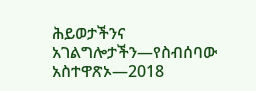ሕይወታችንና አገልግሎታችን—የስብሰባው አስተዋጽኦ—2018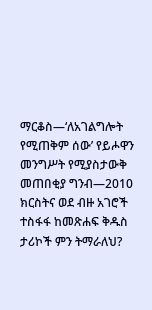ማርቆስ—‘ለአገልግሎት የሚጠቅም ሰው’ የይሖዋን መንግሥት የሚያስታውቅ መጠበቂያ ግንብ—2010 ክርስትና ወደ ብዙ አገሮች ተስፋፋ ከመጽሐፍ ቅዱስ ታሪኮች ምን ትማራለህ?